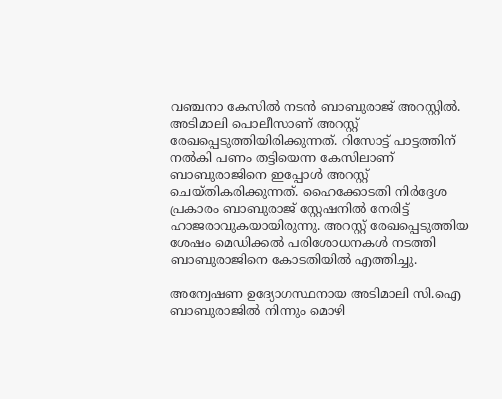വഞ്ചനാ കേസില്‍ നടന്‍ ബാബുരാജ് അറസ്റ്റില്‍. അടിമാലി പൊലീസാണ് അറസ്റ്റ് രേഖപ്പെടുത്തിയിരിക്കുന്നത്. റിസോട്ട് പാട്ടത്തിന് നല്‍കി പണം തട്ടിയെന്ന കേസിലാണ് ബാബുരാജിനെ ഇപ്പോള്‍ അറസ്റ്റ് ചെയ്തികരിക്കുന്നത്. ഹൈക്കോടതി നിര്‍ദ്ദേശ പ്രകാരം ബാബുരാജ് സ്റ്റേഷനില്‍ നേരിട്ട് ഹാജരാവുകയായിരുന്നു. അറസ്റ്റ് രേഖപ്പെടുത്തിയ ശേഷം മെഡിക്കല്‍ പരിശോധനകള്‍ നടത്തി ബാബുരാജിനെ കോടതിയില്‍ എത്തിച്ചു.

അന്വേഷണ ഉദ്യോഗസ്ഥനായ അടിമാലി സി.ഐ ബാബുരാജില്‍ നിന്നും മൊഴി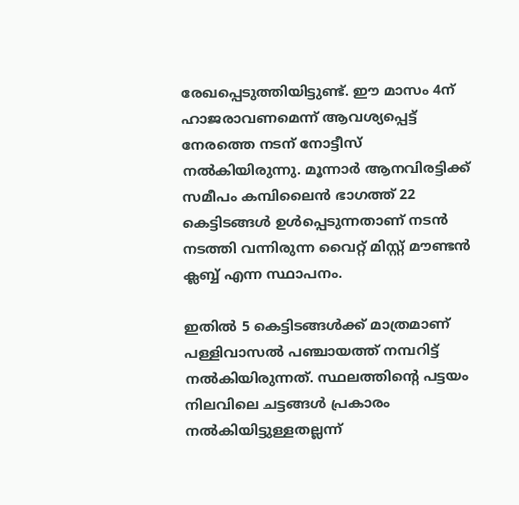രേഖപ്പെടുത്തിയിട്ടുണ്ട്. ഈ മാസം 4ന് ഹാജരാവണമെന്ന് ആവശ്യപ്പെട്ട് നേരത്തെ നടന് നോട്ടീസ് നല്‍കിയിരുന്നു. മൂന്നാര്‍ ആനവിരട്ടിക്ക് സമീപം കമ്പിലൈന്‍ ഭാഗത്ത് 22 കെട്ടിടങ്ങള്‍ ഉള്‍പ്പെടുന്നതാണ് നടന്‍ നടത്തി വന്നിരുന്ന വൈറ്റ് മിസ്റ്റ് മൗണ്ടന്‍ ക്ലബ്ബ് എന്ന സ്ഥാപനം.

ഇതില്‍ 5 കെട്ടിടങ്ങള്‍ക്ക് മാത്രമാണ് പള്ളിവാസല്‍ പഞ്ചായത്ത് നമ്പറിട്ട് നല്‍കിയിരുന്നത്. സ്ഥലത്തിന്റെ പട്ടയം നിലവിലെ ചട്ടങ്ങള്‍ പ്രകാരം നല്‍കിയിട്ടുള്ളതല്ലന്ന്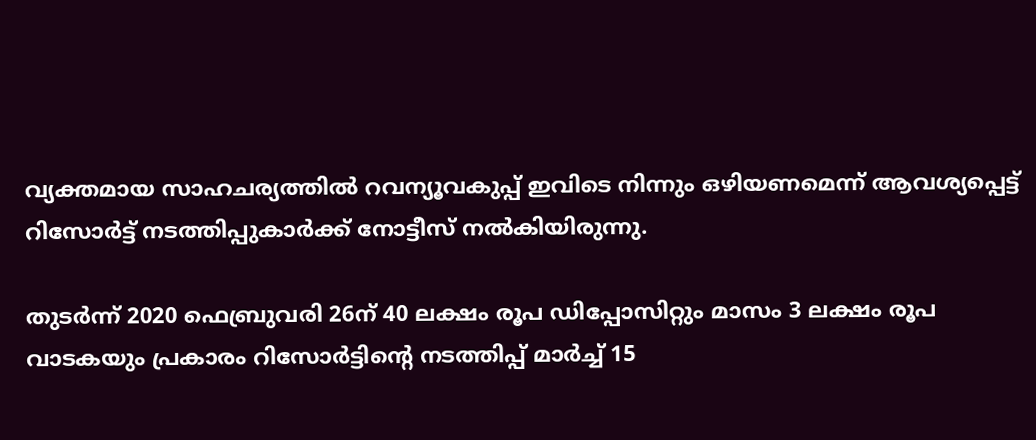വ്യക്തമായ സാഹചര്യത്തില്‍ റവന്യൂവകുപ്പ് ഇവിടെ നിന്നും ഒഴിയണമെന്ന് ആവശ്യപ്പെട്ട് റിസോര്‍ട്ട് നടത്തിപ്പുകാര്‍ക്ക് നോട്ടീസ് നല്‍കിയിരുന്നു.

തുടര്‍ന്ന് 2020 ഫെബ്രുവരി 26ന് 40 ലക്ഷം രൂപ ഡിപ്പോസിറ്റും മാസം 3 ലക്ഷം രൂപ വാടകയും പ്രകാരം റിസോര്‍ട്ടിന്റെ നടത്തിപ്പ് മാര്‍ച്ച് 15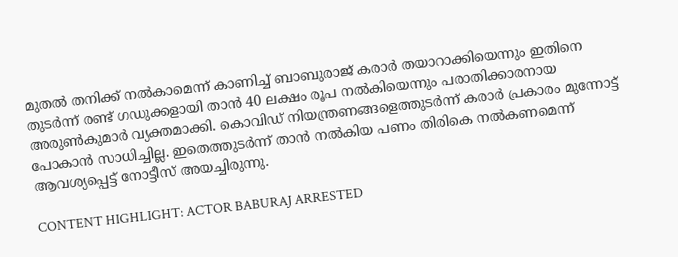മുതല്‍ തനിക്ക് നല്‍കാമെന്ന് കാണിച്ച് ബാബുരാജ് കരാര്‍ തയാറാക്കിയെന്നും ഇതിനെ തുടര്‍ന്ന് രണ്ട് ഗഡുക്കളായി താന്‍ 40 ലക്ഷം രൂപ നല്‍കിയെന്നും പരാതിക്കാരനായ അരുണ്‍കുമാര്‍ വ്യക്തമാക്കി. കൊവിഡ് നിയന്ത്രണങ്ങളെത്തുടര്‍ന്ന് കരാര്‍ പ്രകാരം മുന്നോട്ട് പോകാന്‍ സാധിച്ചില്ല. ഇതെത്തുടര്‍ന്ന് താന്‍ നല്‍കിയ പണം തിരികെ നല്‍കണമെന്ന് ആവശ്യപ്പെട്ട് നോട്ടീസ് അയച്ചിരുന്നു.

CONTENT HIGHLIGHT: ACTOR BABURAJ ARRESTED